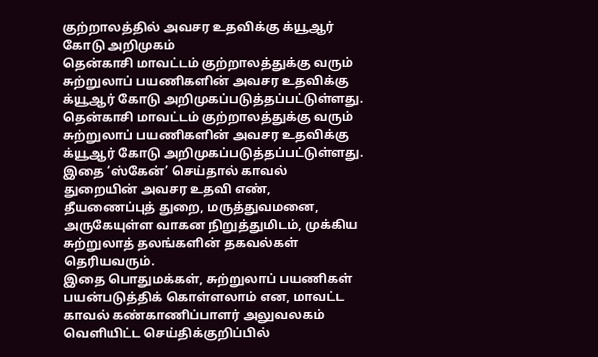குற்றாலத்தில் அவசர உதவிக்கு க்யூஆர் கோடு அறிமுகம்
தென்காசி மாவட்டம் குற்றாலத்துக்கு வரும் சுற்றுலாப் பயணிகளின் அவசர உதவிக்கு க்யூஆர் கோடு அறிமுகப்படுத்தப்பட்டுள்ளது.
தென்காசி மாவட்டம் குற்றாலத்துக்கு வரும் சுற்றுலாப் பயணிகளின் அவசர உதவிக்கு க்யூஆர் கோடு அறிமுகப்படுத்தப்பட்டுள்ளது.
இதை ‘ஸ்கேன்’ செய்தால் காவல் துறையின் அவசர உதவி எண், தீயணைப்புத் துறை, மருத்துவமனை, அருகேயுள்ள வாகன நிறுத்துமிடம், முக்கிய சுற்றுலாத் தலங்களின் தகவல்கள் தெரியவரும்.
இதை பொதுமக்கள், சுற்றுலாப் பயணிகள் பயன்படுத்திக் கொள்ளலாம் என, மாவட்ட காவல் கண்காணிப்பாளர் அலுவலகம் வெளியிட்ட செய்திக்குறிப்பில்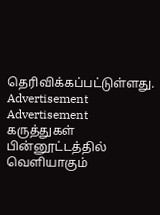தெரிவிக்கப்பட்டுள்ளது.
Advertisement
Advertisement
கருத்துகள்
பின்னூட்டத்தில் வெளியாகும்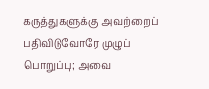கருத்துகளுக்கு அவற்றைப் பதிவிடுவோரே முழுப் பொறுப்பு; அவை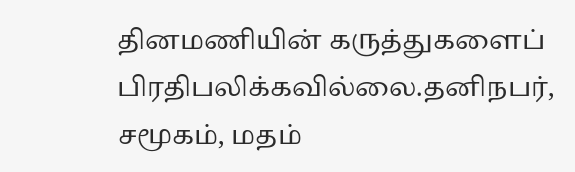தினமணியின் கருத்துகளைப் பிரதிபலிக்கவில்லை.தனிநபர், சமூகம், மதம்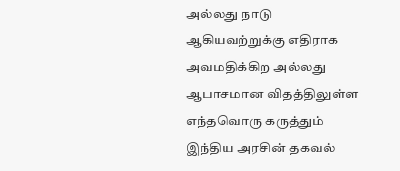அல்லது நாடு ஆகியவற்றுக்கு எதிராக அவமதிக்கிற அல்லது ஆபாசமான விதத்திலுள்ள எந்தவொரு கருத்தும் இந்திய அரசின் தகவல்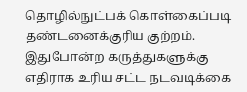தொழில்நுட்பக் கொள்கைப்படி தண்டனைக்குரிய குற்றம். இதுபோன்ற கருத்துகளுக்கு எதிராக உரிய சட்ட நடவடிக்கை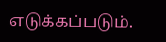எடுக்கப்படும்.